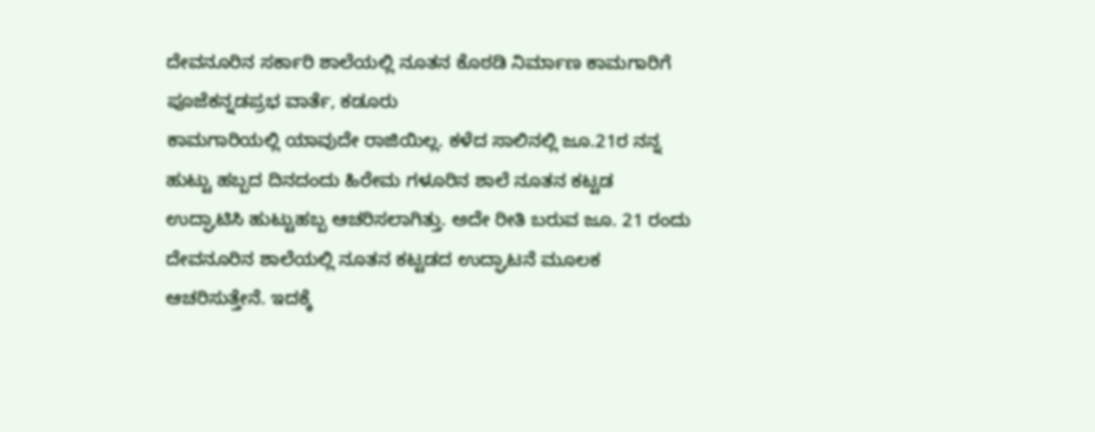ದೇವನೂರಿನ ಸರ್ಕಾರಿ ಶಾಲೆಯಲ್ಲಿ ನೂತನ ಕೊಠಡಿ ನಿರ್ಮಾಣ ಕಾಮಗಾರಿಗೆ ಪೂಜೆಕನ್ನಡಪ್ರಭ ವಾರ್ತೆ, ಕಡೂರು
ಕಾಮಗಾರಿಯಲ್ಲಿ ಯಾವುದೇ ರಾಜಿಯಿಲ್ಲ. ಕಳೆದ ಸಾಲಿನಲ್ಲಿ ಜೂ.21ರ ನನ್ನ ಹುಟ್ಟು ಹಬ್ಬದ ದಿನದಂದು ಹಿರೇಮ ಗಳೂರಿನ ಶಾಲೆ ನೂತನ ಕಟ್ಟಡ ಉದ್ಘಾಟಿಸಿ ಹುಟ್ಟುಹಬ್ಬ ಆಚರಿಸಲಾಗಿತ್ತು. ಅದೇ ರೀತಿ ಬರುವ ಜೂ. 21 ರಂದು ದೇವನೂರಿನ ಶಾಲೆಯಲ್ಲಿ ನೂತನ ಕಟ್ಟಡದ ಉದ್ಘಾಟನೆ ಮೂಲಕ ಆಚರಿಸುತ್ತೇನೆ. ಇದಕ್ಕೆ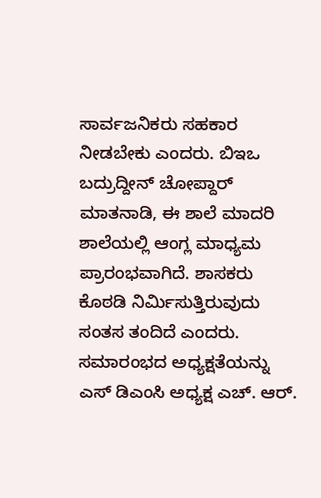ಸಾರ್ವಜನಿಕರು ಸಹಕಾರ ನೀಡಬೇಕು ಎಂದರು. ಬಿಇಒ ಬದ್ರುದ್ದೀನ್ ಚೋಪ್ದಾರ್ ಮಾತನಾಡಿ, ಈ ಶಾಲೆ ಮಾದರಿ ಶಾಲೆಯಲ್ಲಿ ಆಂಗ್ಲ ಮಾಧ್ಯಮ ಪ್ರಾರಂಭವಾಗಿದೆ. ಶಾಸಕರು ಕೊಠಡಿ ನಿರ್ಮಿಸುತ್ತಿರುವುದು ಸಂತಸ ತಂದಿದೆ ಎಂದರು. ಸಮಾರಂಭದ ಅಧ್ಯಕ್ಷತೆಯನ್ನು ಎಸ್ ಡಿಎಂಸಿ ಅಧ್ಯಕ್ಷ ಎಚ್. ಆರ್.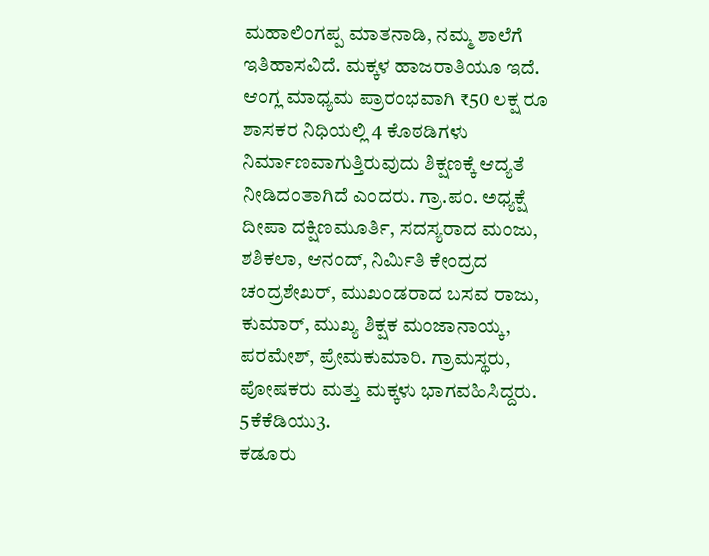ಮಹಾಲಿಂಗಪ್ಪ ಮಾತನಾಡಿ, ನಮ್ಮ ಶಾಲೆಗೆ ಇತಿಹಾಸವಿದೆ. ಮಕ್ಕಳ ಹಾಜರಾತಿಯೂ ಇದೆ. ಆಂಗ್ಲ ಮಾಧ್ಯಮ ಪ್ರಾರಂಭವಾಗಿ ₹50 ಲಕ್ಷ ರೂ ಶಾಸಕರ ನಿಧಿಯಲ್ಲಿ 4 ಕೊಠಡಿಗಳು ನಿರ್ಮಾಣವಾಗುತ್ತಿರುವುದು ಶಿಕ್ಷಣಕ್ಕೆ ಆದ್ಯತೆ ನೀಡಿದಂತಾಗಿದೆ ಎಂದರು. ಗ್ರಾ.ಪಂ. ಅಧ್ಯಕ್ಷೆ ದೀಪಾ ದಕ್ಷಿಣಮೂರ್ತಿ, ಸದಸ್ಯರಾದ ಮಂಜು, ಶಶಿಕಲಾ, ಆನಂದ್, ನಿರ್ಮಿತಿ ಕೇಂದ್ರದ ಚಂದ್ರಶೇಖರ್, ಮುಖಂಡರಾದ ಬಸವ ರಾಜು, ಕುಮಾರ್, ಮುಖ್ಯ ಶಿಕ್ಷಕ ಮಂಜಾನಾಯ್ಕ, ಪರಮೇಶ್, ಪ್ರೇಮಕುಮಾರಿ. ಗ್ರಾಮಸ್ಥರು, ಪೋಷಕರು ಮತ್ತು ಮಕ್ಕಳು ಭಾಗವಹಿಸಿದ್ದರು. 5ಕೆಕೆಡಿಯು3.
ಕಡೂರು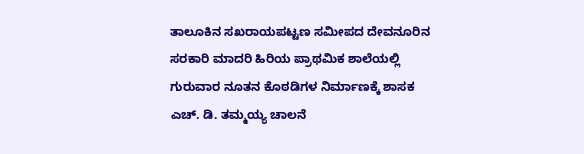ತಾಲೂಕಿನ ಸಖರಾಯಪಟ್ಟಣ ಸಮೀಪದ ದೇವನೂರಿನ ಸರಕಾರಿ ಮಾದರಿ ಹಿರಿಯ ಪ್ರಾಥಮಿಕ ಶಾಲೆಯಲ್ಲಿ ಗುರುವಾರ ನೂತನ ಕೊಠಡಿಗಳ ನಿರ್ಮಾಣಕ್ಕೆ ಶಾಸಕ ಎಚ್. ಡಿ. ತಮ್ಮಯ್ಯ ಚಾಲನೆ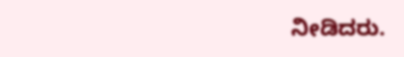ನೀಡಿದರು.